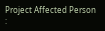Project Affected Person :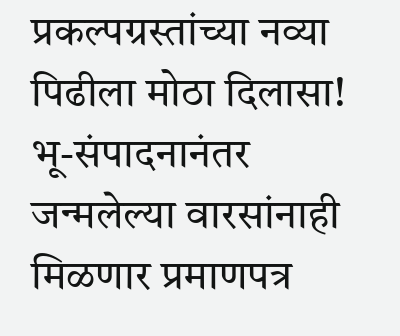प्रकल्पग्रस्तांच्या नव्या पिढीला मोठा दिलासा! भू-संपादनानंतर जन्मलेल्या वारसांनाही मिळणार प्रमाणपत्र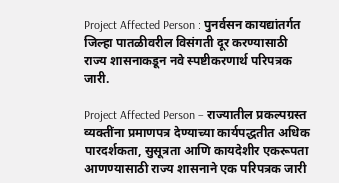Project Affected Person : पुनर्वसन कायद्यांतर्गत जिल्हा पातळीवरील विसंगती दूर करण्यासाठी राज्य शासनाकडून नवे स्पष्टीकरणार्थ परिपत्रक जारी.

Project Affected Person – राज्यातील प्रकल्पग्रस्त व्यक्तींना प्रमाणपत्र देण्याच्या कार्यपद्धतीत अधिक पारदर्शकता, सुसूत्रता आणि कायदेशीर एकरूपता आणण्यासाठी राज्य शासनाने एक परिपत्रक जारी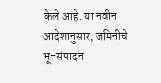केले आहे. या नवीन आदेशानुसार, जमिनीचे भू-संपादन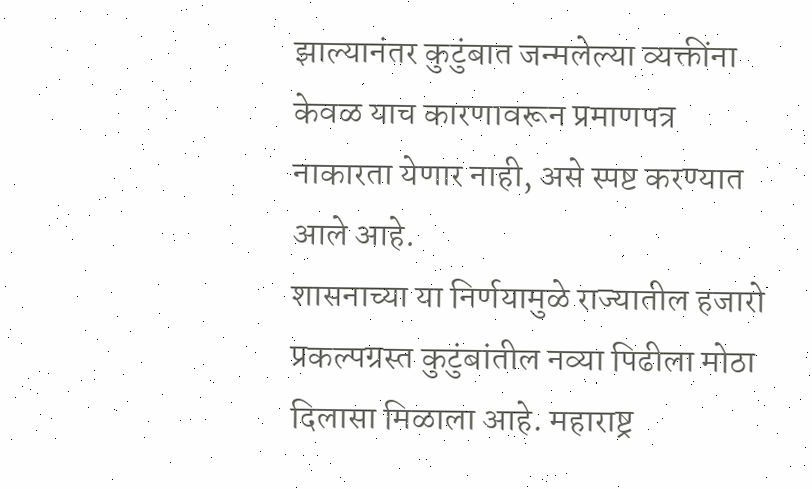झाल्यानंतर कुटुंबात जन्मलेल्या व्यक्तींना केवळ याच कारणावरून प्रमाणपत्र नाकारता येणार नाही, असे स्पष्ट करण्यात आले आहे.
शासनाच्या या निर्णयामुळे राज्यातील हजारो प्रकल्पग्रस्त कुटुंबांतील नव्या पिढीला मोठा दिलासा मिळाला आहे. महाराष्ट्र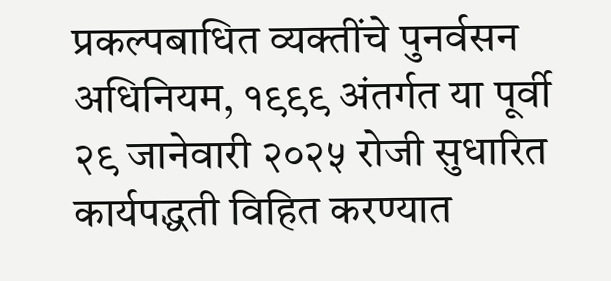प्रकल्पबाधित व्यक्तींचे पुनर्वसन अधिनियम, १९९९ अंतर्गत या पूर्वी २९ जानेवारी २०२५ रोजी सुधारित कार्यपद्धती विहित करण्यात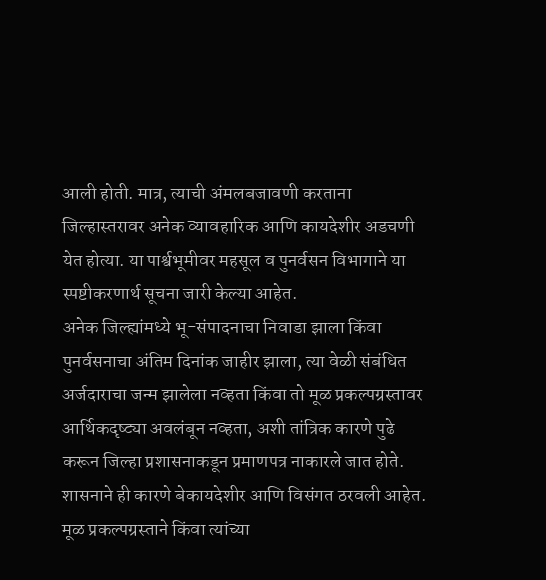आली होती. मात्र, त्याची अंमलबजावणी करताना जिल्हास्तरावर अनेक व्यावहारिक आणि कायदेशीर अडचणी येत होत्या. या पार्श्वभूमीवर महसूल व पुनर्वसन विभागाने या स्पष्टीकरणार्थ सूचना जारी केल्या आहेत.
अनेक जिल्ह्यांमध्ये भू-संपादनाचा निवाडा झाला किंवा पुनर्वसनाचा अंतिम दिनांक जाहीर झाला, त्या वेळी संबंधित अर्जदाराचा जन्म झालेला नव्हता किंवा तो मूळ प्रकल्पग्रस्तावर आर्थिकदृष्ट्या अवलंबून नव्हता, अशी तांत्रिक कारणे पुढे करून जिल्हा प्रशासनाकडून प्रमाणपत्र नाकारले जात होते. शासनाने ही कारणे बेकायदेशीर आणि विसंगत ठरवली आहेत. मूळ प्रकल्पग्रस्ताने किंवा त्यांच्या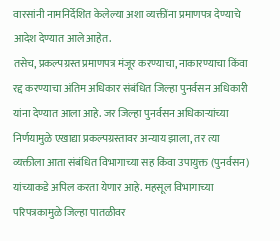वारसांनी नामनिर्देशित केलेल्या अशा व्यक्तींना प्रमाणपत्र देण्याचे आदेश देण्यात आले आहेत.
तसेच, प्रकल्पग्रस्त प्रमाणपत्र मंजूर करण्याचा, नाकारण्याचा किंवा रद्द करण्याचा अंतिम अधिकार संबंधित जिल्हा पुनर्वसन अधिकारी यांना देण्यात आला आहे. जर जिल्हा पुनर्वसन अधिकाऱ्यांच्या निर्णयामुळे एखाद्या प्रकल्पग्रस्तावर अन्याय झाला, तर त्या व्यक्तीला आता संबंधित विभागाच्या सह किंवा उपायुक्त (पुनर्वसन) यांच्याकडे अपिल करता येणार आहे. महसूल विभागाच्या परिपत्रकामुळे जिल्हा पातळीवर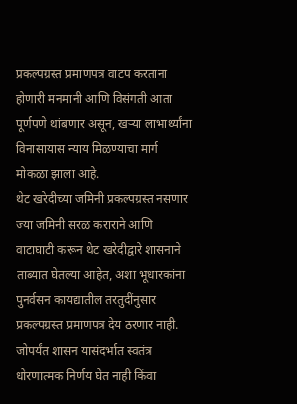प्रकल्पग्रस्त प्रमाणपत्र वाटप करताना होणारी मनमानी आणि विसंगती आता पूर्णपणे थांबणार असून, खऱ्या लाभार्थ्यांना विनासायास न्याय मिळण्याचा मार्ग मोकळा झाला आहे.
थेट खरेदीच्या जमिनी प्रकल्पग्रस्त नसणार
ज्या जमिनी सरळ कराराने आणि वाटाघाटी करून थेट खरेदीद्वारे शासनाने ताब्यात घेतल्या आहेत, अशा भूधारकांना पुनर्वसन कायद्यातील तरतुदींनुसार प्रकल्पग्रस्त प्रमाणपत्र देय ठरणार नाही. जोपर्यंत शासन यासंदर्भात स्वतंत्र धोरणात्मक निर्णय घेत नाही किंवा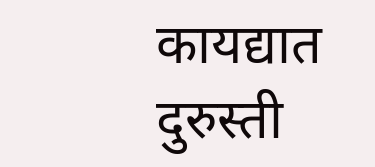कायद्यात दुरुस्ती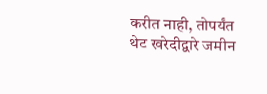करीत नाही, तोपर्यंत थेट खरेदीद्वारे जमीन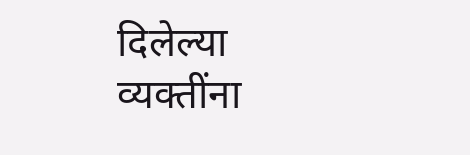दिलेल्या व्यक्तींना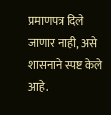प्रमाणपत्र दिले जाणार नाही, असे शासनाने स्पष्ट केले आहे.